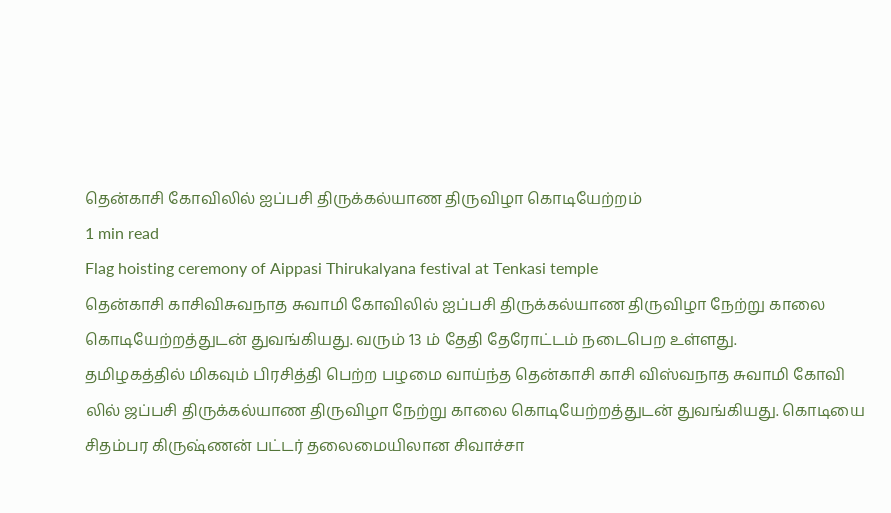தென்காசி கோவிலில் ஐப்பசி திருக்கல்யாண திருவிழா கொடியேற்றம்
1 min read
Flag hoisting ceremony of Aippasi Thirukalyana festival at Tenkasi temple
தென்காசி காசிவிசுவநாத சுவாமி கோவிலில் ஐப்பசி திருக்கல்யாண திருவிழா நேற்று காலை கொடியேற்றத்துடன் துவங்கியது. வரும் 13 ம் தேதி தேரோட்டம் நடைபெற உள்ளது.
தமிழகத்தில் மிகவும் பிரசித்தி பெற்ற பழமை வாய்ந்த தென்காசி காசி விஸ்வநாத சுவாமி கோவி லில் ஜப்பசி திருக்கல்யாண திருவிழா நேற்று காலை கொடியேற்றத்துடன் துவங்கியது. கொடியை சிதம்பர கிருஷ்ணன் பட்டர் தலைமையிலான சிவாச்சா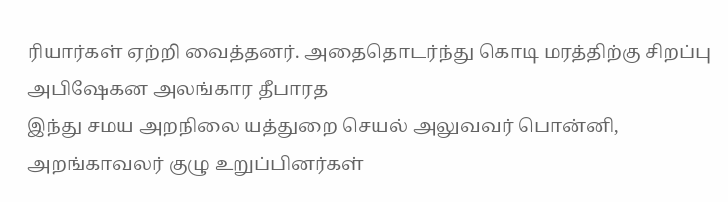ரியார்கள் ஏற்றி வைத்தனர். அதைதொடர்ந்து கொடி மரத்திற்கு சிறப்பு அபிஷேகன அலங்கார தீபாரத
இந்து சமய அறநிலை யத்துறை செயல் அலுவவர் பொன்னி, அறங்காவலர் குழு உறுப்பினர்கள்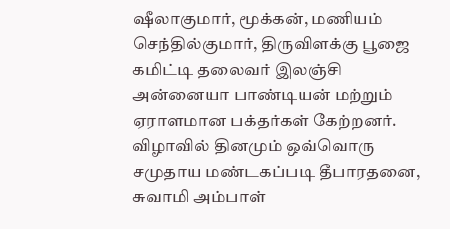ஷீலாகுமார், மூக்கன், மணியம் செந்தில்குமார், திருவிளக்கு பூஜை கமிட்டி தலைவர் இலஞ்சி அன்னையா பாண்டியன் மற்றும் ஏராளமான பக்தர்கள் கேற்றனர்.
விழாவில் தினமும் ஒவ்வொரு சமுதாய மண்டகப்படி தீபாரதனை, சுவாமி அம்பாள்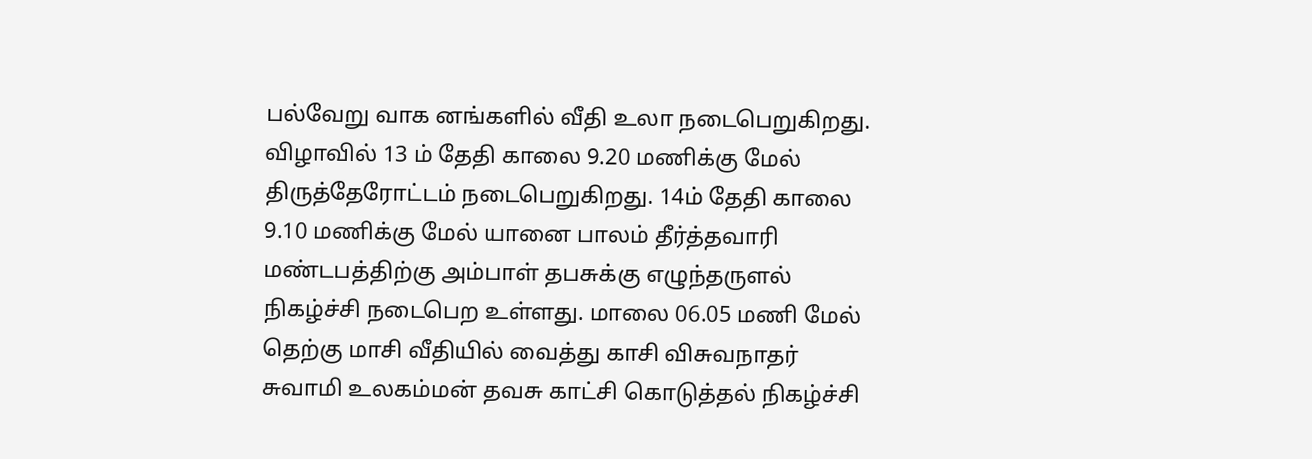பல்வேறு வாக னங்களில் வீதி உலா நடைபெறுகிறது. விழாவில் 13 ம் தேதி காலை 9.20 மணிக்கு மேல் திருத்தேரோட்டம் நடைபெறுகிறது. 14ம் தேதி காலை 9.10 மணிக்கு மேல் யானை பாலம் தீர்த்தவாரி மண்டபத்திற்கு அம்பாள் தபசுக்கு எழுந்தருளல் நிகழ்ச்சி நடைபெற உள்ளது. மாலை 06.05 மணி மேல் தெற்கு மாசி வீதியில் வைத்து காசி விசுவநாதர் சுவாமி உலகம்மன் தவசு காட்சி கொடுத்தல் நிகழ்ச்சி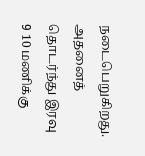நடைபெறுகிறது.
அதனைத் தொடர்ந்து இரவு 9 10 மணிக்கு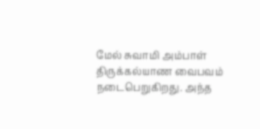மேல் சுவாமி அம்பாள் திருக்கல்யாண வைபவம் நடைபெறுகிறது. அந்த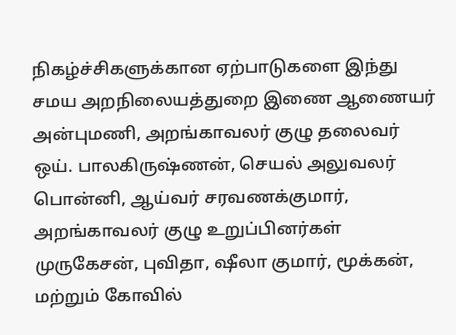நிகழ்ச்சிகளுக்கான ஏற்பாடுகளை இந்து சமய அறநிலையத்துறை இணை ஆணையர் அன்புமணி, அறங்காவலர் குழு தலைவர் ஒய். பாலகிருஷ்ணன், செயல் அலுவலர் பொன்னி, ஆய்வர் சரவணக்குமார், அறங்காவலர் குழு உறுப்பினர்கள் முருகேசன், புவிதா, ஷீலா குமார், மூக்கன், மற்றும் கோவில்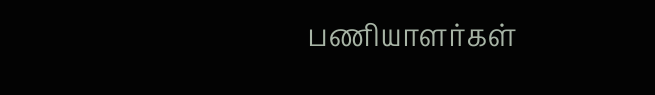பணியாளர்கள்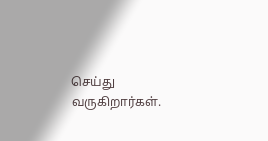செய்து வருகிறார்கள்.